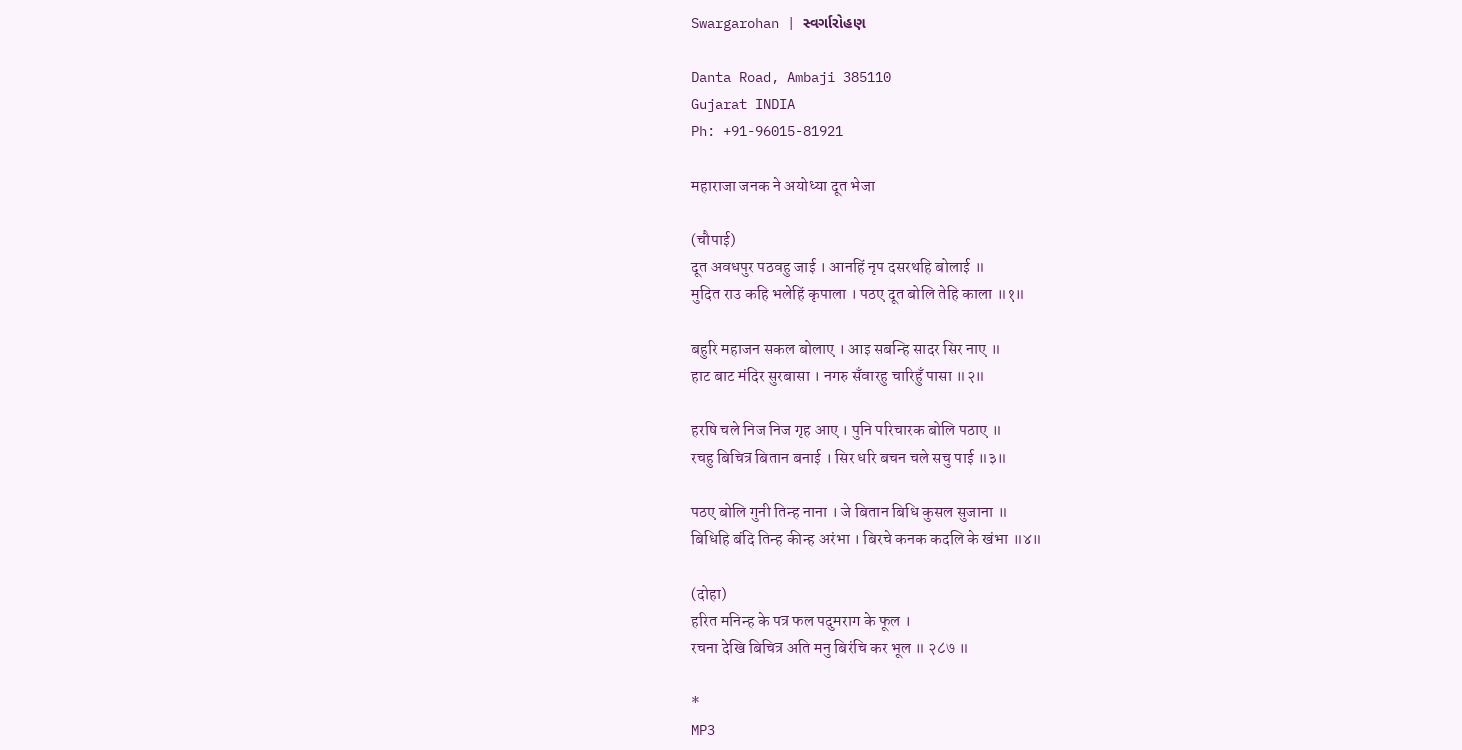Swargarohan | સ્વર્ગારોહણ

Danta Road, Ambaji 385110
Gujarat INDIA
Ph: +91-96015-81921

महाराजा जनक ने अयोध्या दूत भेजा

(चौपाई)
दूत अवधपुर पठवहु जाई । आनहिं नृप दसरथहि बोलाई ॥
मुदित राउ कहि भलेहिं कृपाला । पठए दूत बोलि तेहि काला ॥१॥

बहुरि महाजन सकल बोलाए । आइ सबन्हि सादर सिर नाए ॥
हाट बाट मंदिर सुरबासा । नगरु सँवारहु चारिहुँ पासा ॥२॥

हरषि चले निज निज गृह आए । पुनि परिचारक बोलि पठाए ॥
रचहु बिचित्र बितान बनाई । सिर धरि बचन चले सचु पाई ॥३॥

पठए बोलि गुनी तिन्ह नाना । जे बितान बिधि कुसल सुजाना ॥
बिधिहि बंदि तिन्ह कीन्ह अरंभा । बिरचे कनक कदलि के खंभा ॥४॥

(दोहा)
हरित मनिन्ह के पत्र फल पदुमराग के फूल ।
रचना देखि बिचित्र अति मनु बिरंचि कर भूल ॥ २८७ ॥

*
MP3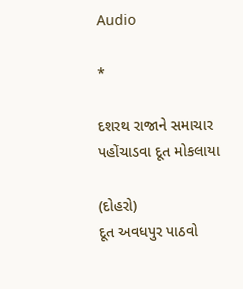Audio

*

દશરથ રાજાને સમાચાર પહોંચાડવા દૂત મોકલાયા

(દોહરો)
દૂત અવધપુર પાઠવો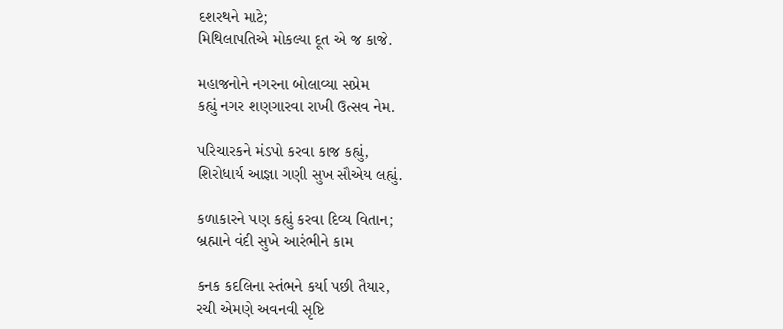દશરથને માટે;
મિથિલાપતિએ મોકલ્યા દૂત એ જ કાજે.

મહાજનોને નગરના બોલાવ્યા સપ્રેમ
કહ્યું નગર શણગારવા રાખી ઉત્સવ નેમ.

પરિચારકને મંડપો કરવા કાજ કહ્યું,
શિરોધાર્ય આજ્ઞા ગણી સુખ સૌએય લહ્યું.

કળાકારને પણ કહ્યું કરવા દિવ્ય વિતાન;
બ્રહ્માને વંદી સુખે આરંભીને કામ

કનક કદલિના સ્તંભને કર્યા પછી તૈયાર,
રચી એમણે અવનવી સૃષ્ટિ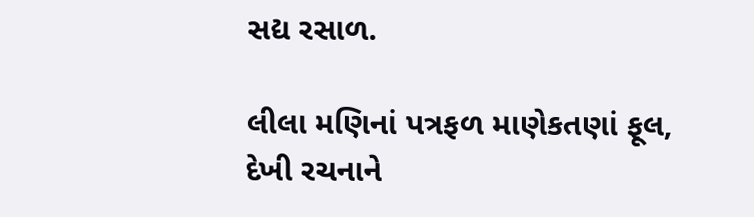સદ્ય રસાળ.

લીલા મણિનાં પત્રફળ માણેકતણાં ફૂલ,
દેખી રચનાને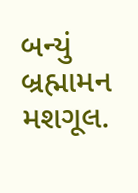બન્યું બ્રહ્મામન મશગૂલ.